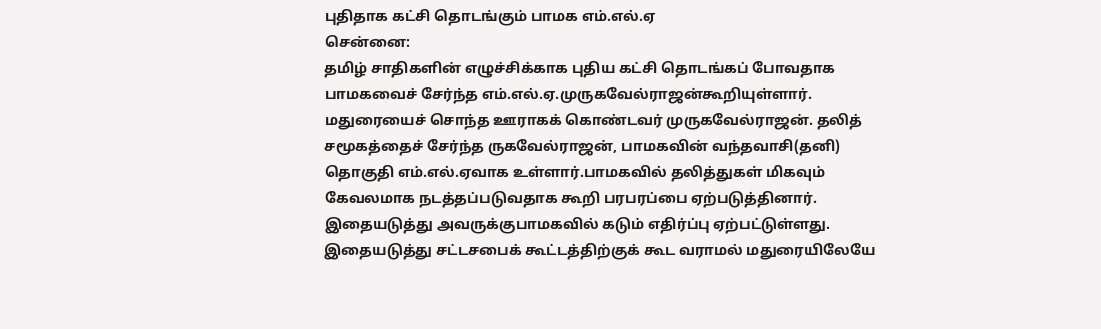புதிதாக கட்சி தொடங்கும் பாமக எம்.எல்.ஏ
சென்னை:
தமிழ் சாதிகளின் எழுச்சிக்காக புதிய கட்சி தொடங்கப் போவதாக பாமகவைச் சேர்ந்த எம்.எல்.ஏ.முருகவேல்ராஜன்கூறியுள்ளார்.
மதுரையைச் சொந்த ஊராகக் கொண்டவர் முருகவேல்ராஜன். தலித் சமூகத்தைச் சேர்ந்த ருகவேல்ராஜன், பாமகவின் வந்தவாசி(தனி) தொகுதி எம்.எல்.ஏவாக உள்ளார்.பாமகவில் தலித்துகள் மிகவும் கேவலமாக நடத்தப்படுவதாக கூறி பரபரப்பை ஏற்படுத்தினார். இதையடுத்து அவருக்குபாமகவில் கடும் எதிர்ப்பு ஏற்பட்டுள்ளது. இதையடுத்து சட்டசபைக் கூட்டத்திற்குக் கூட வராமல் மதுரையிலேயே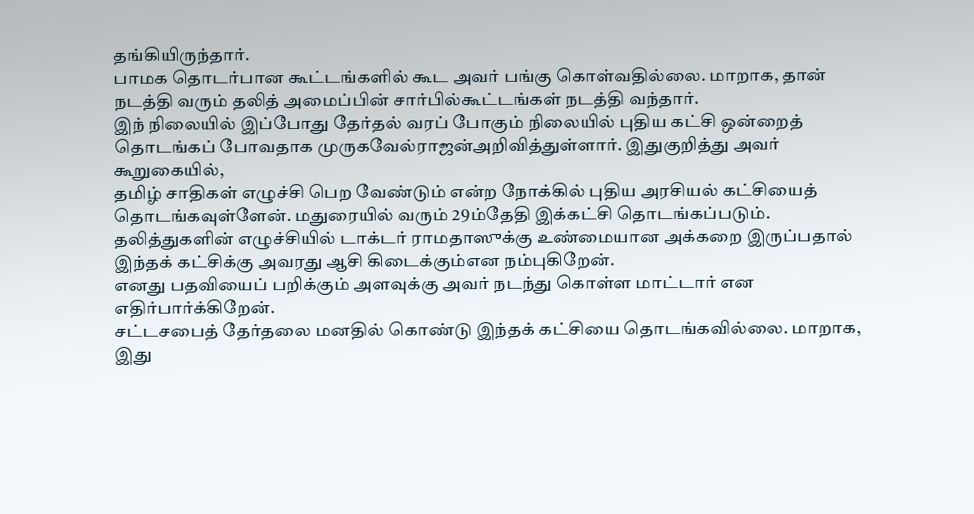தங்கியிருந்தார்.
பாமக தொடர்பான கூட்டங்களில் கூட அவர் பங்கு கொள்வதில்லை. மாறாக, தான் நடத்தி வரும் தலித் அமைப்பின் சார்பில்கூட்டங்கள் நடத்தி வந்தார்.
இந் நிலையில் இப்போது தேர்தல் வரப் போகும் நிலையில் புதிய கட்சி ஒன்றைத் தொடங்கப் போவதாக முருகவேல்ராஜன்அறிவித்துள்ளார். இதுகுறித்து அவர் கூறுகையில்,
தமிழ் சாதிகள் எழுச்சி பெற வேண்டும் என்ற நோக்கில் புதிய அரசியல் கட்சியைத் தொடங்கவுள்ளேன். மதுரையில் வரும் 29ம்தேதி இக்கட்சி தொடங்கப்படும்.
தலித்துகளின் எழுச்சியில் டாக்டர் ராமதாஸுக்கு உண்மையான அக்கறை இருப்பதால் இந்தக் கட்சிக்கு அவரது ஆசி கிடைக்கும்என நம்புகிறேன்.
எனது பதவியைப் பறிக்கும் அளவுக்கு அவர் நடந்து கொள்ள மாட்டார் என எதிர்பார்க்கிறேன்.
சட்டசபைத் தேர்தலை மனதில் கொண்டு இந்தக் கட்சியை தொடங்கவில்லை. மாறாக, இது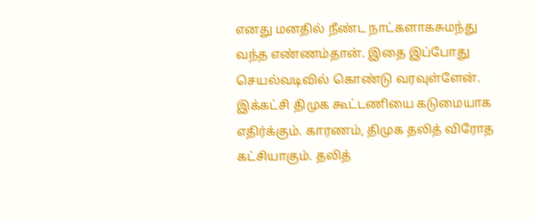எனது மனதில் நீண்ட நாட்களாகசுமந்து வந்த எண்ணம்தான். இதை இப்போது செயல்வடிவில் கொண்டு வரவுள்ளேன்.
இக்கட்சி திமுக கூட்டணியை கடுமையாக எதிர்க்கும். காரணம், திமுக தலித் விரோத கட்சியாகும். தலித்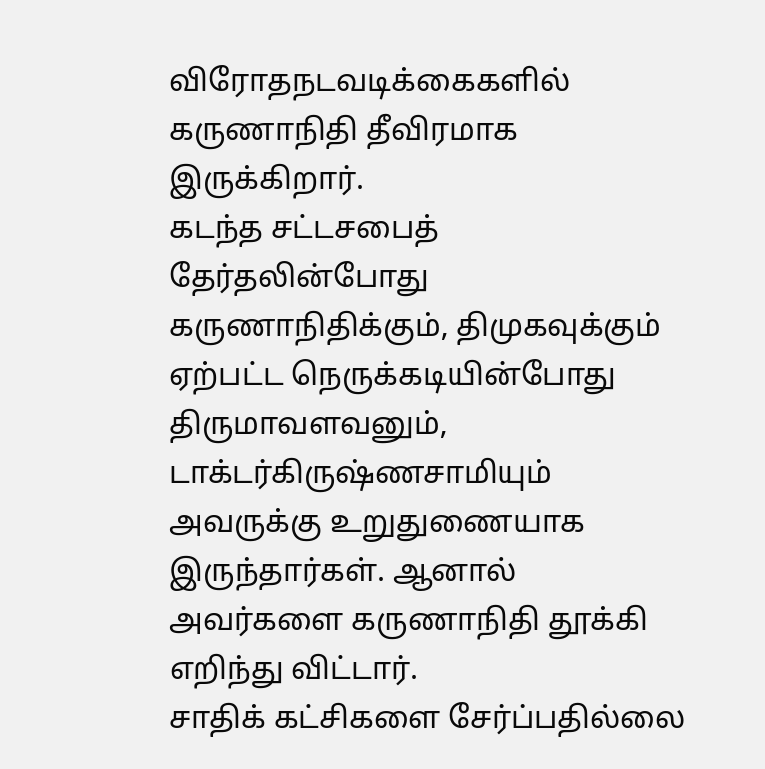விரோதநடவடிக்கைகளில் கருணாநிதி தீவிரமாக இருக்கிறார்.
கடந்த சட்டசபைத் தேர்தலின்போது கருணாநிதிக்கும், திமுகவுக்கும் ஏற்பட்ட நெருக்கடியின்போது திருமாவளவனும், டாக்டர்கிருஷ்ணசாமியும் அவருக்கு உறுதுணையாக இருந்தார்கள். ஆனால் அவர்களை கருணாநிதி தூக்கி எறிந்து விட்டார்.
சாதிக் கட்சிகளை சேர்ப்பதில்லை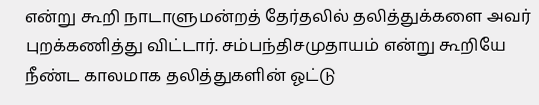என்று கூறி நாடாளுமன்றத் தேர்தலில் தலித்துக்களை அவர் புறக்கணித்து விட்டார். சம்பந்திசமுதாயம் என்று கூறியே நீண்ட காலமாக தலித்துகளின் ஓட்டு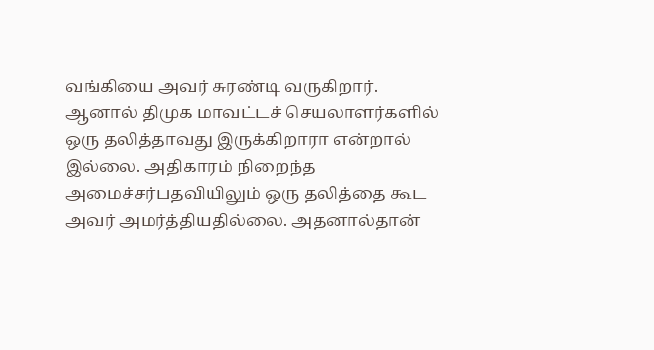வங்கியை அவர் சுரண்டி வருகிறார்.
ஆனால் திமுக மாவட்டச் செயலாளர்களில் ஒரு தலித்தாவது இருக்கிறாரா என்றால் இல்லை. அதிகாரம் நிறைந்த அமைச்சர்பதவியிலும் ஒரு தலித்தை கூட அவர் அமர்த்தியதில்லை. அதனால்தான்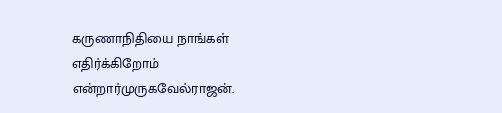கருணாநிதியை நாங்கள் எதிர்க்கிறோம் என்றார்முருகவேல்ராஜன்.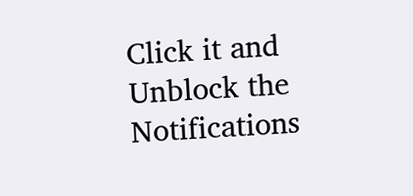Click it and Unblock the Notifications